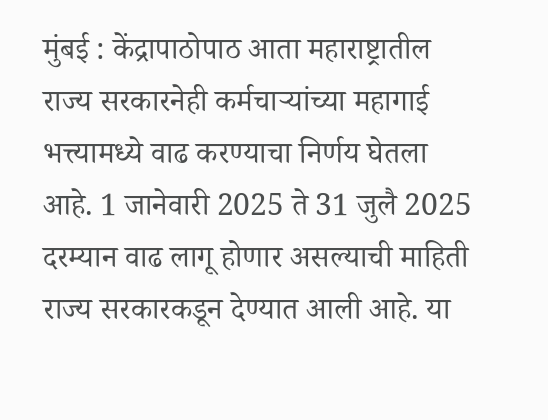मुंबई : केंद्रापाठोपाठ आता महाराष्ट्रातील राज्य सरकारनेही कर्मचाऱ्यांच्या महागाई भत्त्यामध्ये वाढ करण्याचा निर्णय घेतला आहे. 1 जानेवारी 2025 ते 31 जुलै 2025 दरम्यान वाढ लागू होणार असल्याची माहिती राज्य सरकारकडून देण्यात आली आहे. या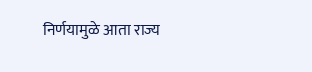निर्णयामुळे आता राज्य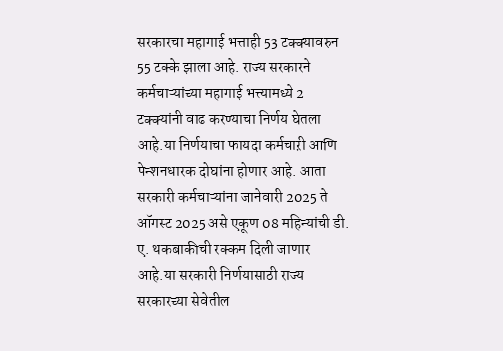सरकारचा महागाई भत्ताही 53 टक्क्यावरुन 55 टक्के झाला आहे. राज्य सरकारने कर्मचाऱ्यांच्या महागाई भत्त्यामध्ये 2 टक्क्यांनी वाढ करण्याचा निर्णय घेतला आहे.या निर्णयाचा फायदा कर्मचाऱी आणि पेन्शनधारक दोघांना होणार आहे. आता सरकारी कर्मचाऱ्यांना जानेवारी 2025 ते ऑगस्ट 2025 असे एकूण 08 महिन्यांची डी. ए. थकबाकीची रक्कम दिली जाणार आहे.या सरकारी निर्णयासाठी राज्य सरकारच्या सेवेतील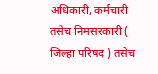अधिकारी, कर्मचारी तसेच निमसरकारी ( जिल्हा परिषद ) तसेच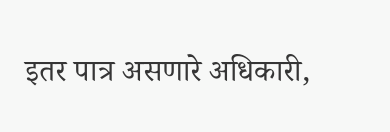इतर पात्र असणारे अधिकारी,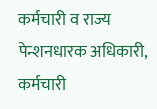कर्मचारी व राज्य पेन्शनधारक अधिकारी, कर्मचारी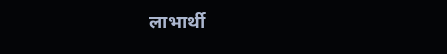लाभार्थी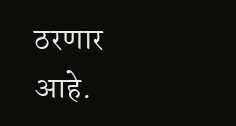ठरणार आहे.